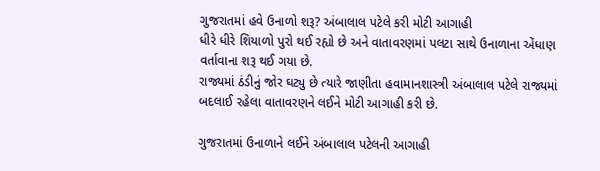ગુજરાતમાં હવે ઉનાળો શરૂ? અંબાલાલ પટેલે કરી મોટી આગાહી
ધીરે ધીરે શિયાળો પુરો થઈ રહ્યો છે અને વાતાવરણમાં પલટા સાથે ઉનાળાના એંધાણ વર્તાવાના શરૂ થઈ ગયા છે.
રાજ્યમાં ઠંડીનું જોર ઘટ્યુ છે ત્યારે જાણીતા હવામાનશાસ્ત્રી અંબાલાલ પટેલે રાજ્યમાં બદલાઈ રહેલા વાતાવરણને લઈને મોટી આગાહી કરી છે.

ગુજરાતમાં ઉનાળાને લઈને અંબાલાલ પટેલની આગાહી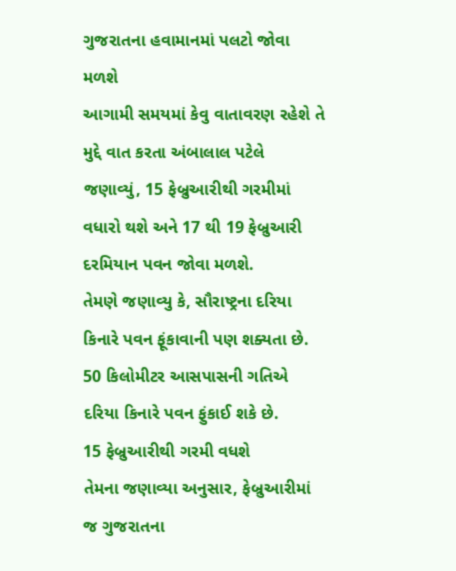ગુજરાતના હવામાનમાં પલટો જોવા મળશે
આગામી સમયમાં કેવુ વાતાવરણ રહેશે તે મુદ્દે વાત કરતા અંબાલાલ પટેલે જણાવ્યું, 15 ફેબ્રુઆરીથી ગરમીમાં વધારો થશે અને 17 થી 19 ફેબ્રુઆરી દરમિયાન પવન જોવા મળશે.
તેમણે જણાવ્યુ કે, સૌરાષ્ટ્રના દરિયા કિનારે પવન ફૂંકાવાની પણ શક્યતા છે. 50 કિલોમીટર આસપાસની ગતિએ દરિયા કિનારે પવન ફુંકાઈ શકે છે.
15 ફેબ્રુઆરીથી ગરમી વધશે
તેમના જણાવ્યા અનુસાર, ફેબ્રુઆરીમાં જ ગુજરાતના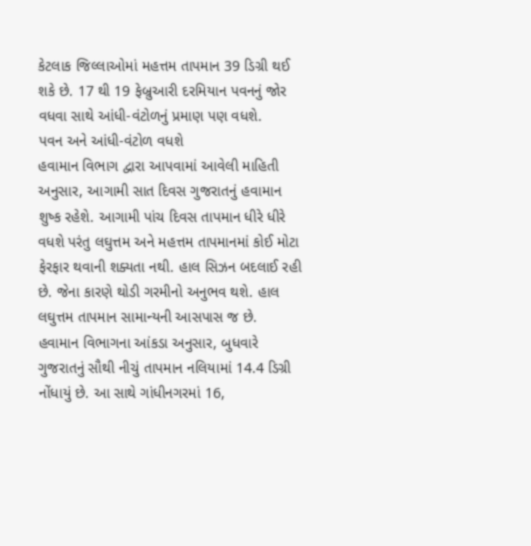કેટલાક જિલ્લાઓમાં મહત્તમ તાપમાન 39 ડિગ્રી થઈ શકે છે. 17 થી 19 ફેબ્રુઆરી દરમિયાન પવનનું જોર વધવા સાથે આંધી-વંટોળનું પ્રમાણ પણ વધશે.
પવન અને આંધી-વંટોળ વધશે
હવામાન વિભાગ દ્વારા આપવામાં આવેલી માહિતી અનુસાર, આગામી સાત દિવસ ગુજરાતનું હવામાન શુષ્ક રહેશે. આગામી પાંચ દિવસ તાપમાન ધીરે ધીરે વધશે પરંતુ લઘુત્તમ અને મહત્તમ તાપમાનમાં કોઈ મોટા ફેરફાર થવાની શક્યતા નથી. હાલ સિઝન બદલાઈ રહી છે. જેના કારણે થોડી ગરમીનો અનુભવ થશે. હાલ લઘુત્તમ તાપમાન સામાન્યની આસપાસ જ છે.
હવામાન વિભાગના આંકડા અનુસાર, બુધવારે ગુજરાતનું સૌથી નીચું તાપમાન નલિયામાં 14.4 ડિગ્રી નોંધાયું છે. આ સાથે ગાંધીનગરમાં 16,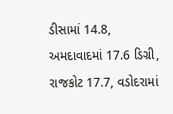ડીસામાં 14.8, અમદાવાદમાં 17.6 ડિગ્રી, રાજકોટ 17.7, વડોદરામાં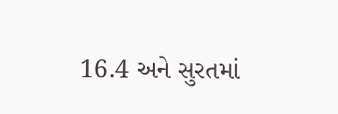16.4 અને સુરતમાં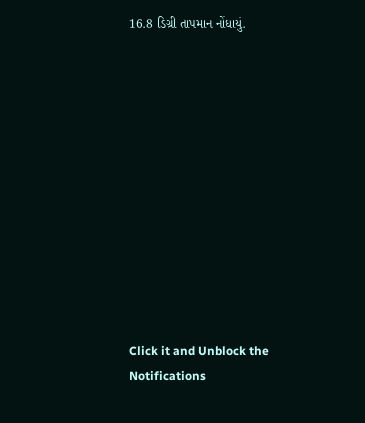16.8 ડિગ્રી તાપમાન નોંધાયું.












Click it and Unblock the Notifications